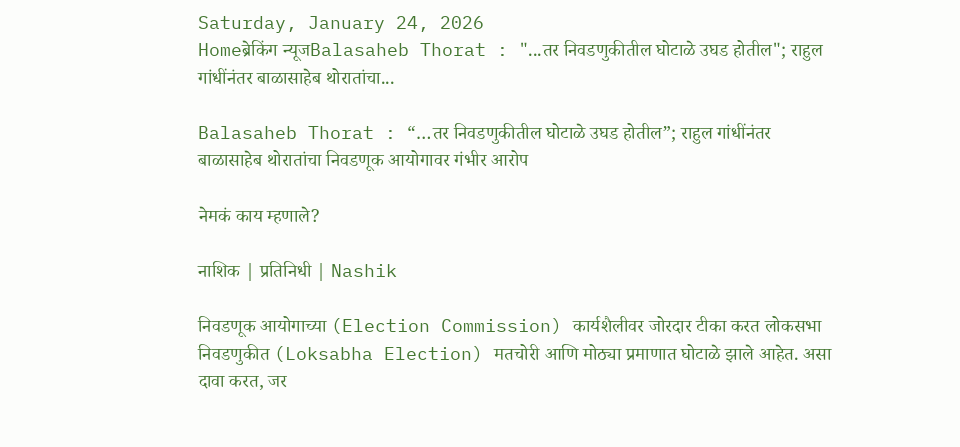Saturday, January 24, 2026
Homeब्रेकिंग न्यूजBalasaheb Thorat : "...तर निवडणुकीतील घोटाळे उघड होतील"; राहुल गांधींनंतर बाळासाहेब थोरातांचा...

Balasaheb Thorat : “…तर निवडणुकीतील घोटाळे उघड होतील”; राहुल गांधींनंतर बाळासाहेब थोरातांचा निवडणूक आयोगावर गंभीर आरोप

नेमकं काय म्हणाले?

नाशिक | प्रतिनिधी | Nashik

निवडणूक आयोगाच्या (Election Commission) कार्यशैलीवर जोरदार टीका करत लोकसभा निवडणुकीत (Loksabha Election) मतचोरी आणि मोठ्या प्रमाणात घोटाळे झाले आहेत. असा दावा करत, जर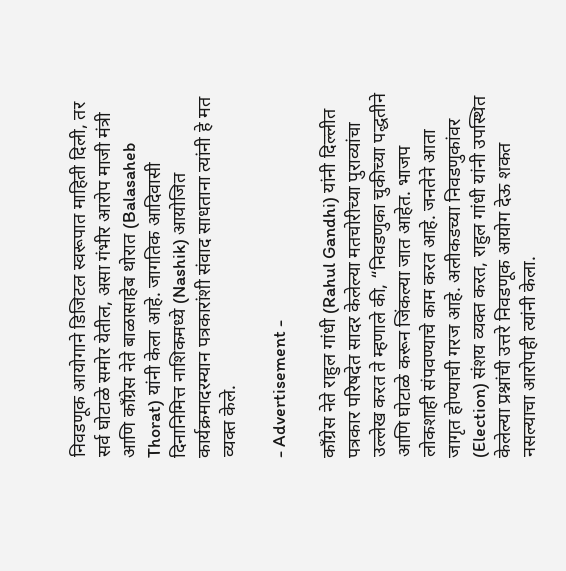निवडणूक आयोगाने डिजिटल स्वरूपात माहिती दिली, तर सर्व घोटाळे समोर येतील, असा गंभीर आरोप माजी मंत्री आणि काँग्रेस नेते बाळासाहेब थोरात (Balasaheb Thorat) यांनी केला आहे. जागतिक आदिवासी दिनानिमित्त नाशिकमध्ये (Nashik) आयोजित कार्यक्रमादरम्यान पत्रकारांशी संवाद साधताना त्यांनी हे मत व्यक्त केले.

- Advertisement -

काँग्रेस नेते राहुल गांधी (Rahul Gandhi) यांनी दिल्लीत पत्रकार परिषदेत सादर केलेल्या मतचोरीच्या पुराव्यांचा उल्लेख करत ते म्हणाले की, “निवडणुका चुकीच्या पद्धतीने आणि घोटाळे करून जिंकल्या जात आहेत. भाजप लोकशाही संपवण्याचे काम करत आहे. जनतेने आता जागृत होण्याची गरज आहे. अलीकडच्या निवडणुकांवर (Election) संशय व्यक्त करत, राहुल गांधी यांनी उपस्थित केलेल्या प्रश्नांची उत्तरे निवडणूक आयोग देऊ शकत नसल्याचा आरोपही त्यांनी केला.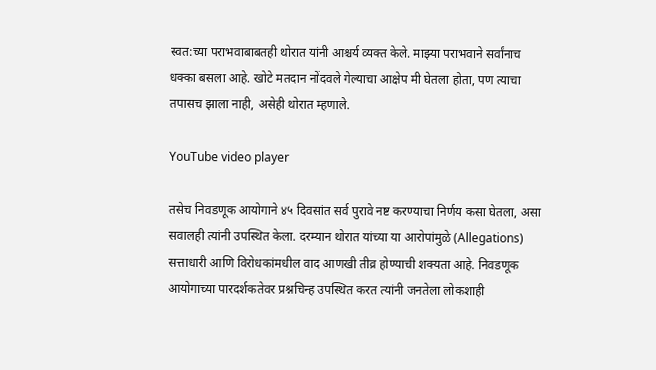स्वत:च्या पराभवाबाबतही थोरात यांनी आश्चर्य व्यक्त केले. माझ्या पराभवाने सर्वांनाच धक्का बसला आहे. खोटे मतदान नोंदवले गेल्याचा आक्षेप मी घेतला होता, पण त्याचा तपासच झाला नाही, असेही थोरात म्हणाले.

YouTube video player

तसेच निवडणूक आयोगाने ४५ दिवसांत सर्व पुरावे नष्ट करण्याचा निर्णय कसा घेतला, असा सवालही त्यांनी उपस्थित केला. दरम्यान थोरात यांच्या या आरोपांमुळे (Allegations) सत्ताधारी आणि विरोधकांमधील वाद आणखी तीव्र होण्याची शक्यता आहे. निवडणूक आयोगाच्या पारदर्शकतेवर प्रश्नचिन्ह उपस्थित करत त्यांनी जनतेला लोकशाही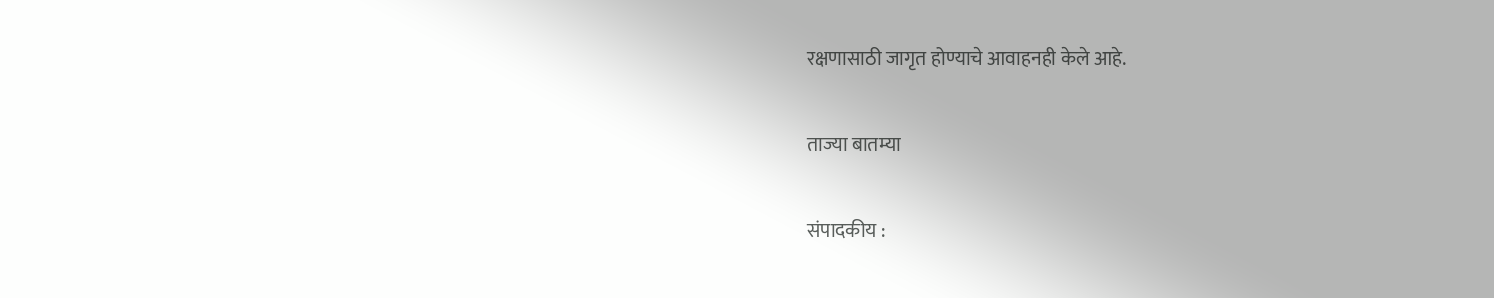रक्षणासाठी जागृत होण्याचे आवाहनही केले आहे.

ताज्या बातम्या

संपादकीय :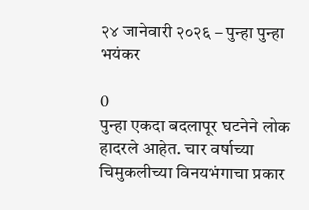२४ जानेवारी २०२६ – पुन्हा पुन्हा भयंकर

0
पुन्हा एकदा बदलापूर घटनेने लोक हादरले आहेत. चार वर्षाच्या चिमुकलीच्या विनयभंगाचा प्रकार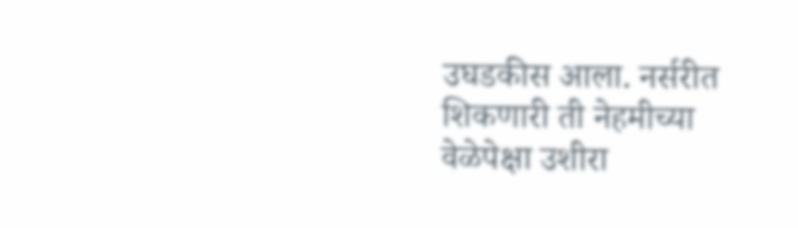उघडकीस आला. नर्सरीत शिकणारी ती नेहमीच्या वेळेपेक्षा उशीरा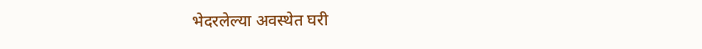भेदरलेल्या अवस्थेत घरी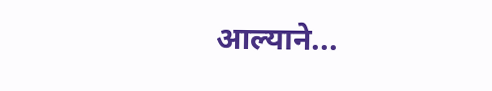आल्याने...